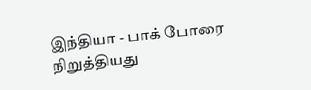இந்தியா - பாக் போரை நிறுத்தியது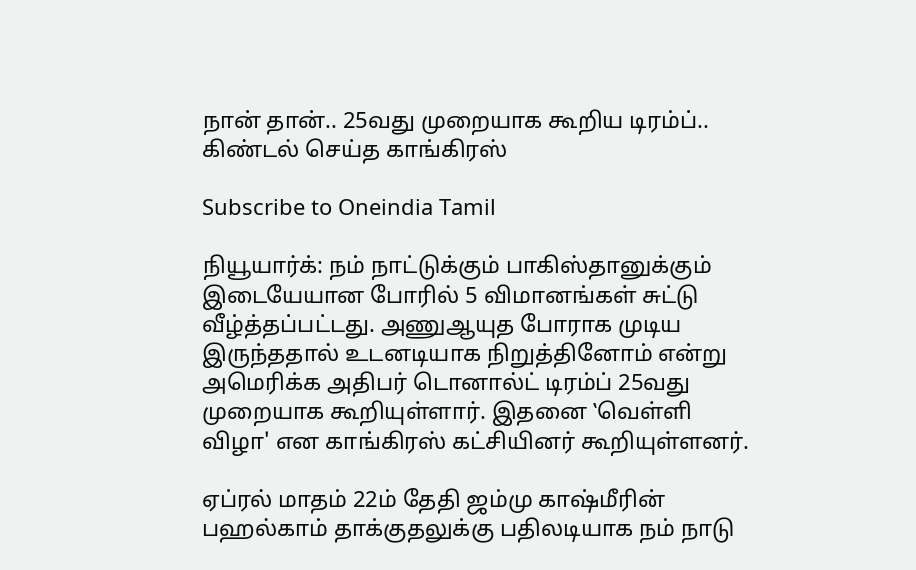நான் தான்.. 25வது முறையாக கூறிய டிரம்ப்.. கிண்டல் செய்த காங்கிரஸ்

Subscribe to Oneindia Tamil

நியூயார்க்: நம் நாட்டுக்கும் பாகிஸ்தானுக்கும் இடையேயான போரில் 5 விமானங்கள் சுட்டு வீழ்த்தப்பட்டது. அணுஆயுத போராக முடிய இருந்ததால் உடனடியாக நிறுத்தினோம் என்று அமெரிக்க அதிபர் டொனால்ட் டிரம்ப் 25வது முறையாக கூறியுள்ளார். இதனை ‛வெள்ளி விழா' என காங்கிரஸ் கட்சியினர் கூறியுள்ளனர்.

ஏப்ரல் மாதம் 22ம் தேதி ஜம்மு காஷ்மீரின் பஹல்காம் தாக்குதலுக்கு பதிலடியாக நம் நாடு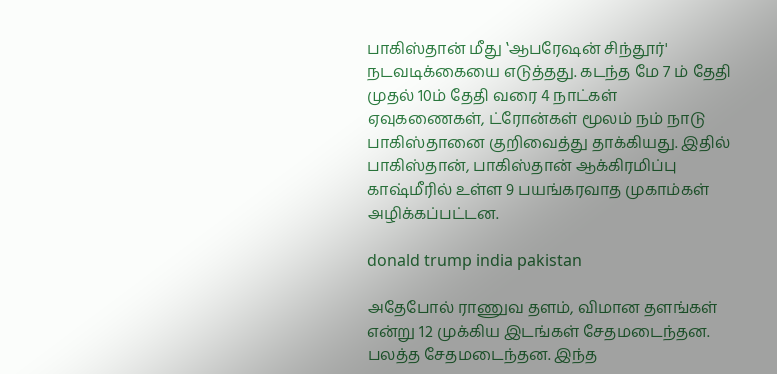பாகிஸ்தான் மீது ‛ஆபரேஷன் சிந்தூர்' நடவடிக்கையை எடுத்தது. கடந்த மே 7 ம் தேதி முதல் 10ம் தேதி வரை 4 நாட்கள் ஏவுகணைகள், ட்ரோன்கள் மூலம் நம் நாடு பாகிஸ்தானை குறிவைத்து தாக்கியது. இதில் பாகிஸ்தான், பாகிஸ்தான் ஆக்கிரமிப்பு காஷ்மீரில் உள்ள 9 பயங்கரவாத முகாம்கள் அழிக்கப்பட்டன.

donald trump india pakistan

அதேபோல் ராணுவ தளம், விமான தளங்கள் என்று 12 முக்கிய இடங்கள் சேதமடைந்தன. பலத்த சேதமடைந்தன. இந்த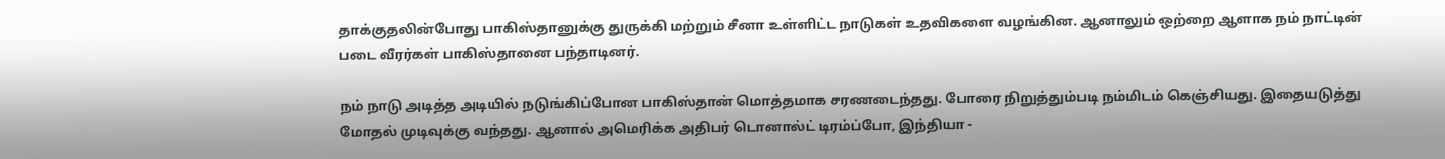தாக்குதலின்போது பாகிஸ்தானுக்கு துருக்கி மற்றும் சீனா உள்ளிட்ட நாடுகள் உதவிகளை வழங்கின. ஆனாலும் ஒற்றை ஆளாக நம் நாட்டின் படை வீரர்கள் பாகிஸ்தானை பந்தாடினர்.

நம் நாடு அடித்த அடியில் நடுங்கிப்போன பாகிஸ்தான் மொத்தமாக சரணடைந்தது. போரை நிறுத்தும்படி நம்மிடம் கெஞ்சியது. இதையடுத்து மோதல் முடிவுக்கு வந்தது. ஆனால் அமெரிக்க அதிபர் டொனால்ட் டிரம்ப்போ, இந்தியா -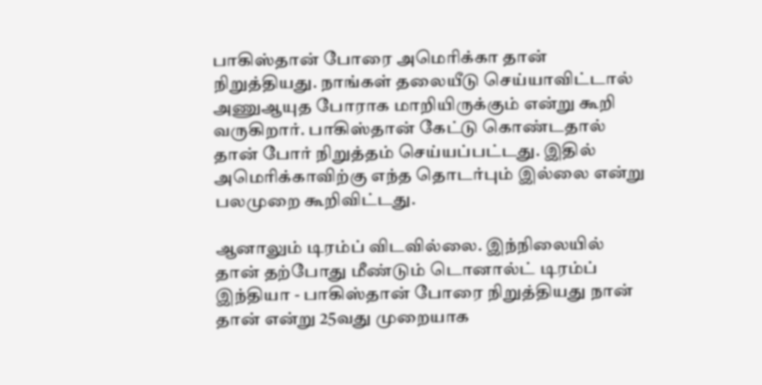பாகிஸ்தான் போரை அமெரிக்கா தான் நிறுத்தியது. நாங்கள் தலையீடு செய்யாவிட்டால் அணுஆயுத போராக மாறியிருக்கும் என்று கூறி வருகிறார். பாகிஸ்தான் கேட்டு கொண்டதால் தான் போர் நிறுத்தம் செய்யப்பட்டது. இதில் அமெரிக்காவிற்கு எந்த தொடர்பும் இல்லை என்று பலமுறை கூறிவிட்டது.

ஆனாலும் டிரம்ப் விடவில்லை. இந்நிலையில் தான் தற்போது மீண்டும் டொனால்ட் டிரம்ப் இந்தியா - பாகிஸ்தான் போரை நிறுத்தியது நான் தான் என்று 25வது முறையாக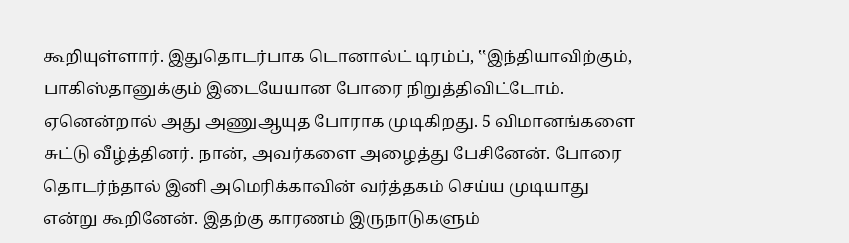கூறியுள்ளார். இதுதொடர்பாக டொனால்ட் டிரம்ப், ‛‛இந்தியாவிற்கும், பாகிஸ்தானுக்கும் இடையேயான போரை நிறுத்திவிட்டோம். ஏனென்றால் அது அணுஆயுத போராக முடிகிறது. 5 விமானங்களை சுட்டு வீழ்த்தினர். நான், அவர்களை அழைத்து பேசினேன். போரை தொடர்ந்தால் இனி அமெரிக்காவின் வர்த்தகம் செய்ய முடியாது என்று கூறினேன். இதற்கு காரணம் இருநாடுகளும்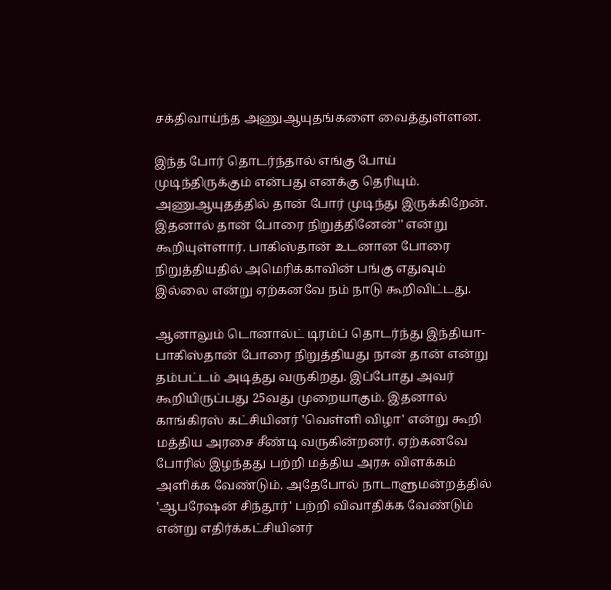சக்திவாய்ந்த அணுஆயுதங்களை வைத்துள்ளன.

இந்த போர் தொடர்ந்தால் எங்கு போய் முடிந்திருக்கும் என்பது எனக்கு தெரியும். அணுஆயுதத்தில் தான் போர் முடிந்து இருக்கிறேன். இதனால் தான் போரை நிறுத்தினேன்'' என்று கூறியுள்ளார். பாகிஸ்தான் உடனான போரை நிறுத்தியதில் அமெரிக்காவின் பங்கு எதுவும் இல்லை என்று ஏற்கனவே நம் நாடு கூறிவிட்டது.

ஆனாலும் டொனால்ட் டிரம்ப் தொடர்ந்து இந்தியா-பாகிஸ்தான் போரை நிறுத்தியது நான் தான் என்று தம்பட்டம் அடித்து வருகிறது. இப்போது அவர் கூறியிருப்பது 25வது முறையாகும். இதனால் காங்கிரஸ் கட்சியினர் ‛வெள்ளி விழா' என்று கூறி மத்திய அரசை சீண்டி வருகின்றனர். ஏற்கனவே போரில் இழந்தது பற்றி மத்திய அரசு விளக்கம் அளிக்க வேண்டும். அதேபோல் நாடாளுமன்றத்தில் ‛ஆபரேஷன் சிந்தூர்' பற்றி விவாதிக்க வேண்டும் என்று எதிர்க்கட்சியினர்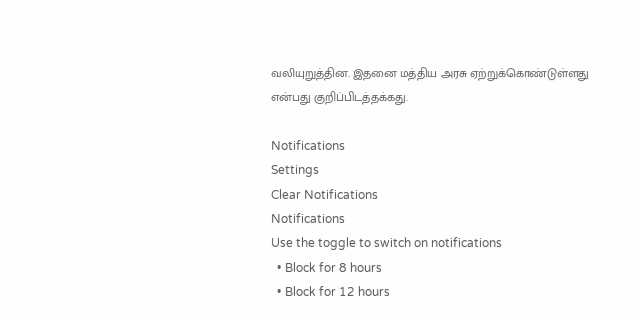வலியுறுத்தின. இதனை மத்திய அரசு ஏற்றுக்கொண்டுள்ளது என்பது குறிப்பிடத்தக்கது.

Notifications
Settings
Clear Notifications
Notifications
Use the toggle to switch on notifications
  • Block for 8 hours
  • Block for 12 hours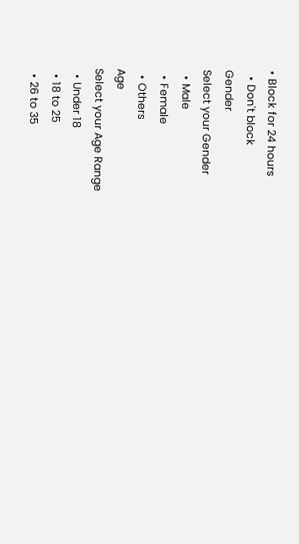• Block for 24 hours
  • Don't block
Gender
Select your Gender
  • Male
  • Female
  • Others
Age
Select your Age Range
  • Under 18
  • 18 to 25
  • 26 to 35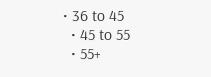• 36 to 45
  • 45 to 55
  • 55+